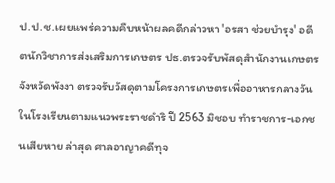ป.ป.ช.เผยแพร่ความคืบหน้าผลคดีกล่าวหา 'อรสา ช่วยบำรุง' อดีตนักวิชาการส่งเสริมการเกษตร ปธ.ตรวจรับพัสดุสำนักงานเกษตรจังหวัดพังงา ตรวจรับวัสดุตามโครงการเกษตรเพื่ออาหารกลางวันในโรงเรียนตามแนวพระราชดำริ ปี 2563 มิชอบ ทำราชการ-เอกชนเสียหาย ล่าสุด ศาลอาญาคดีทุจ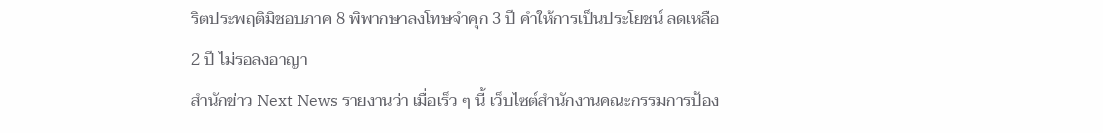ริตประพฤติมิชอบภาค 8 พิพากษาลงโทษจำคุก 3 ปี คำให้การเป็นประโยชน์ ลดเหลือ 2 ปี ไม่รอลงอาญา
สำนักข่าว Next News รายงานว่า เมื่อเร็ว ๆ นี้ เว็บไซต์สำนักงานคณะกรรมการป้อง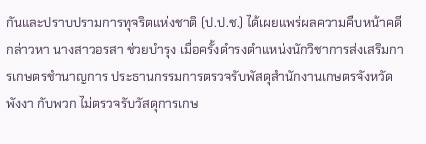กันและปราบปรามการทุจริตแห่งชาติ (ป.ป.ช.) ได้เผยแพร่ผลความคืบหน้าคดีกล่าวหา นางสาวอรสา ช่วยบำรุง เมื่อครั้งดำรงตำแหน่งนักวิชาการส่งเสริมการเกษตรชำนาญการ ประธานกรรมการตรวจรับพัสดุสำนักงานเกษตรจังหวัดพังงา กับพวก ไม่ตรวจรับวัสดุการเกษ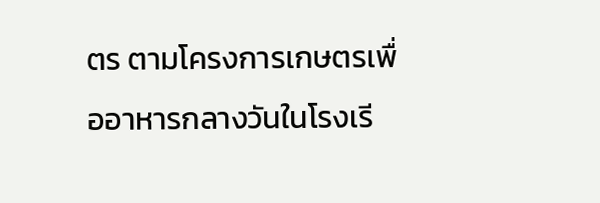ตร ตามโครงการเกษตรเพื่ออาหารกลางวันในโรงเรี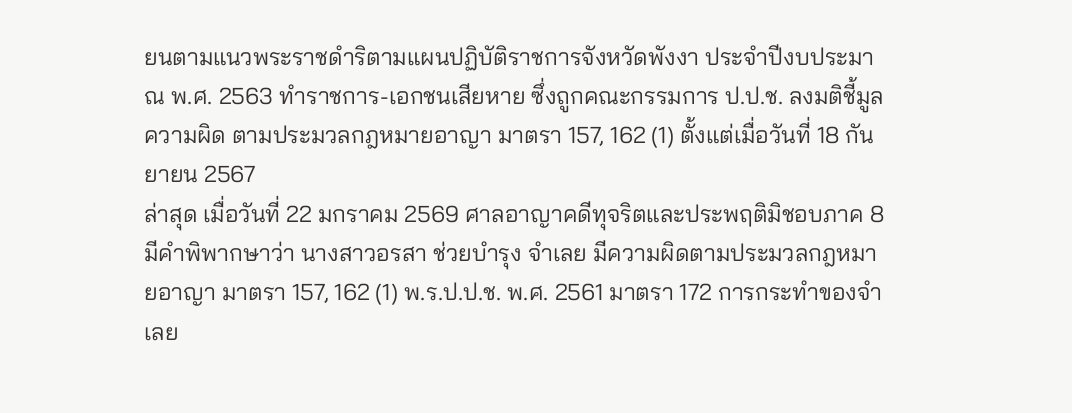ยนตามแนวพระราชดำริตามแผนปฏิบัติราชการจังหวัดพังงา ประจำปีงบประมาณ พ.ศ. 2563 ทำราชการ-เอกชนเสียหาย ซึ่งถูกคณะกรรมการ ป.ป.ช. ลงมติชี้มูลความผิด ตามประมวลกฎหมายอาญา มาตรา 157, 162 (1) ตั้งแต่เมื่อวันที่ 18 กันยายน 2567
ล่าสุด เมื่อวันที่ 22 มกราคม 2569 ศาลอาญาคดีทุจริตและประพฤติมิชอบภาค 8 มีคำพิพากษาว่า นางสาวอรสา ช่วยบำรุง จำเลย มีความผิดตามประมวลกฎหมายอาญา มาตรา 157, 162 (1) พ.ร.ป.ป.ช. พ.ศ. 2561 มาตรา 172 การกระทำของจำเลย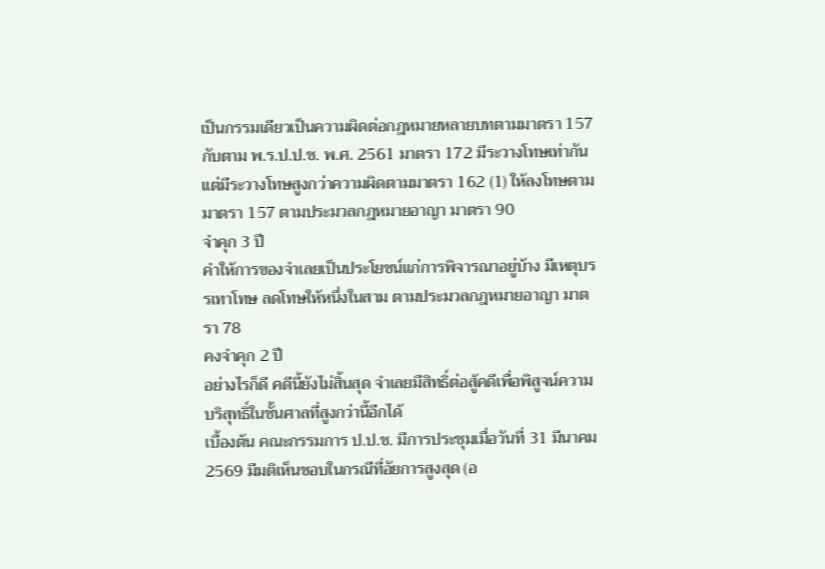เป็นกรรมเดียวเป็นความผิดต่อกฎหมายหลายบทตามมาตรา 157 กับตาม พ.ร.ป.ป.ช. พ.ศ. 2561 มาตรา 172 มีระวางโทษเท่ากัน แต่มีระวางโทษสูงกว่าความผิดตามมาตรา 162 (1) ให้ลงโทษตามมาตรา 157 ตามประมวลกฎหมายอาญา มาตรา 90
จำคุก 3 ปี
คำให้การของจำเลยเป็นประโยชน์แก่การพิจารณาอยู่บ้าง มีเหตุบรรเทาโทษ ลดโทษให้หนึ่งในสาม ตามประมวลกฎหมายอาญา มาตรา 78
คงจำคุก 2 ปี
อย่างไรก็ดี คดีนี้ยังไม่สิ้นสุด จำเลยมีสิทธิ์ต่อสู้คดีเพื่อพิสูจน์ความบริสุทธิ์ในชั้นศาลที่สูงกว่านี้อีกได้
เบื้องต้น คณะกรรมการ ป.ป.ช. มีการประชุมเมื่อวันที่ 31 มีนาคม 2569 มีมติเห็นชอบในกรณีที่อัยการสูงสุด (อ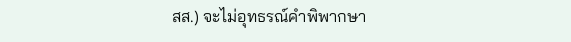สส.) จะไม่อุทธรณ์คำพิพากษา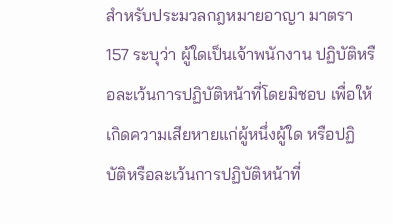สำหรับประมวลกฎหมายอาญา มาตรา 157 ระบุว่า ผู้ใดเป็นเจ้าพนักงาน ปฏิบัติหรือละเว้นการปฏิบัติหน้าที่โดยมิชอบ เพื่อให้เกิดความเสียหายแก่ผู้หนึ่งผู้ใด หรือปฏิบัติหรือละเว้นการปฏิบัติหน้าที่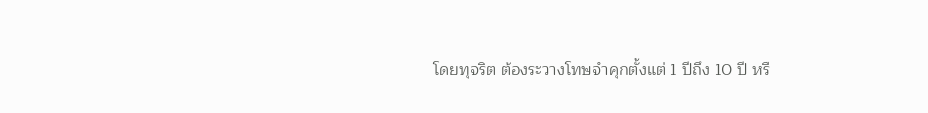โดยทุจริต ต้องระวางโทษจำคุกตั้งแต่ 1 ปีถึง 10 ปี หรื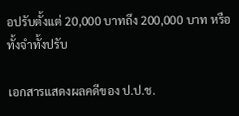อปรับตั้งแต่ 20,000 บาทถึง 200,000 บาท หรือทั้งจำทั้งปรับ

เอกสารแสดงผลคดีของ ป.ป.ช.